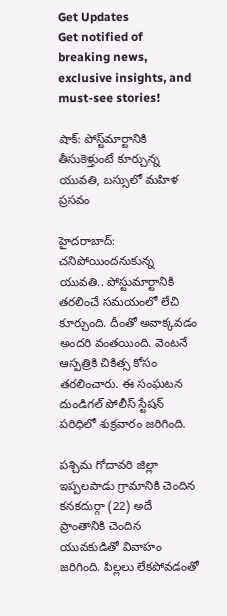Get Updates
Get notified of breaking news, exclusive insights, and must-see stories!

షాక్: పోస్ట్‌మార్టానికి తీసుకెళ్తుంటే కూర్చున్న యువతి, బస్సులో మహిళ ప్రసవం

హైదరాబాద్: చనిపోయిందనుకున్న యువతి.. పోస్టుమార్టానికి తరలించే సమయంలో లేచి కూర్చుంది. దీంతో అవాక్కవడం అందరి వంతయింది. వెంటనే ఆస్పత్రికి చికిత్స కోసం తరలించారు. ఈ సంఘటన దుండిగల్ పోలీస్ స్టేషన్ పరిధిలో శుక్రవారం జరిగింది.

పశ్చిమ గోదావరి జిల్లా ఇప్పలపాడు గ్రామానికి చెందిన కనకదుర్గా (22) అదే ప్రాంతానికి చెందిన యువకుడితో వివాహం జరిగింది. పిల్లలు లేకపోవడంతో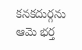కనకదుర్గను ఆమె భర్త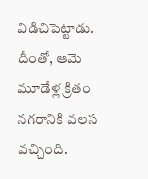విడిచిపెట్టాడు. దీంతో, ఆమె మూడేళ్ల క్రితం నగరానికి వలస వచ్చింది.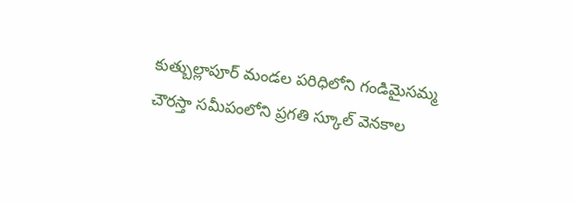కుత్బుల్లాపూర్ మండల పరిధిలోని గండిమైసమ్మ చౌరస్తా సమీపంలోని ప్రగతి స్కూల్ వెనకాల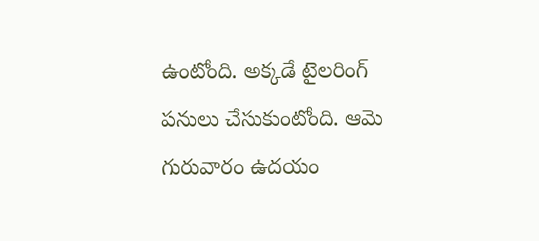ఉంటోంది. అక్కడే టైలరింగ్ పనులు చేసుకుంటోంది. ఆమె గురువారం ఉదయం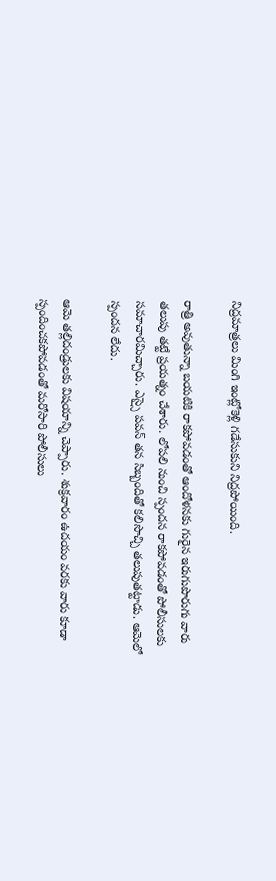నిద్రమాత్రలు మింగి ఇంట్లోకెళ్లి గడేసుకుని నిద్రపోయింది.

రాత్రి అవుతున్నా బయటికి రాకపోవడంతో ఆందోళనకు గురైన ఇరుగుపొరుగు వారు తలుపు తట్టే ప్రయత్నం చేశారు. లోపలి నుంచి స్పందన రాకపోవడంతో పోలీసులకు సమాచారమిచ్చారు. ఎస్సై పవన్ తన సిబ్బందితో కలిసొచ్చి తలుపుతట్టాడు. ఆమెలో స్పందన లేదు.

ఆమె తల్లిదండ్రులకు విషయాన్ని చెప్పారు. శుక్రవారం ఉదయం వరకు వారు కూడా స్పందించకపోవడంతో మరోసారి పోలీసులు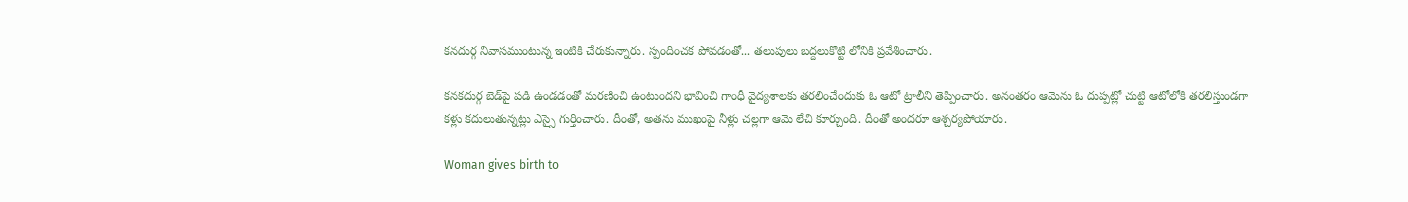కనదుర్గ నివాసముంటున్న ఇంటికి చేరుకున్నారు. స్పందించక పోవడంతో... తలుపులు బద్దలుకొట్టి లోనికి ప్రవేశించారు.

కనకదుర్గ బెడ్‌పై పడి ఉండడంతో మరణించి ఉంటుందని భావించి గాంధీ వైద్యశాలకు తరలించేందుకు ఓ ఆటో ట్రాలీని తెప్పించారు. అనంతరం ఆమెను ఓ దుప్పట్లో చుట్టి ఆటోలోకి తరలిస్తుండగా కళ్లు కదులుతున్నట్లు ఎస్సై గుర్తించారు. దీంతో, అతను ముఖంపై నీళ్లు చల్లగా ఆమె లేచి కూర్చుంది. దీంతో అందరూ ఆశ్చర్యపోయారు.

Woman gives birth to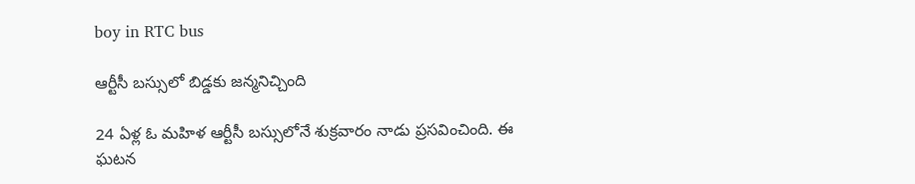boy in RTC bus

ఆర్టీసీ బస్సులో బిడ్డకు జన్మనిచ్చింది

24 ఏళ్ల ఓ మహిళ ఆర్టీసీ బస్సులోనే శుక్రవారం నాడు ప్రసవించింది. ఈ ఘటన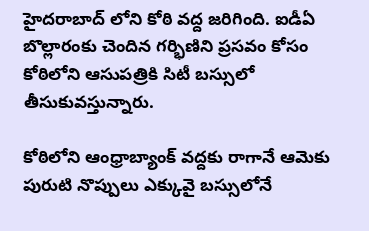హైదరాబాద్ లోని కోఠి వద్ద జరిగింది. ఐడీఏ బొల్లారంకు చెందిన గర్భిణిని ప్రసవం కోసం కోఠిలోని ఆసుపత్రికి సిటీ బస్సులో తీసుకువస్తున్నారు.

కోఠిలోని ఆంధ్రాబ్యాంక్ వద్దకు రాగానే ఆమెకు పురుటి నొప్పులు ఎక్కువై బస్సులోనే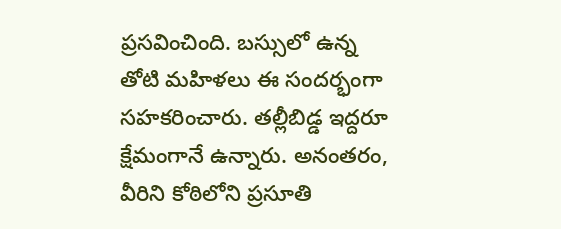ప్రసవించింది. బస్సులో ఉన్న తోటి మహిళలు ఈ సందర్భంగా సహకరించారు. తల్లీబిడ్డ ఇద్దరూ క్షేమంగానే ఉన్నారు. అనంతరం, వీరిని కోఠిలోని ప్రసూతి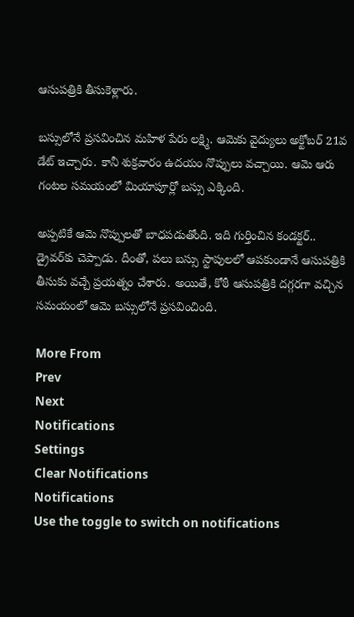ఆసుపత్రికి తీసుకెళ్లారు.

బస్సులోనే ప్రసవించిన మహిళ పేరు లక్ష్మి. ఆమెకు వైద్యులు అక్టోబర్ 21వ డేట్ ఇచ్చారు. కానీ శుక్రవారం ఉదయం నొప్పులు వచ్చాయి. ఆమె ఆరు గంటల సమయంలో మియాపూర్లో బస్సు ఎక్కింది.

అప్పటికే ఆమె నొప్పులతో బాధపడుతోంది. ఇది గుర్తించిన కండక్టర్.. డ్రైవర్‌కు చెప్పాడు. దీంతో, పలు బస్సు స్టాపులలో ఆపకుండానే ఆసుపత్రికి తీసుకు వచ్చే ప్రయత్నం చేశారు. అయితే, కోఠీ ఆసుపత్రికి దగ్గరగా వచ్చిన సమయంలో ఆమె బస్సులోనే ప్రసవించింది.

More From
Prev
Next
Notifications
Settings
Clear Notifications
Notifications
Use the toggle to switch on notifications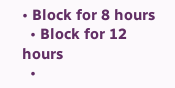• Block for 8 hours
  • Block for 12 hours
  •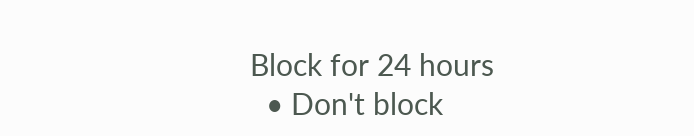Block for 24 hours
  • Don't block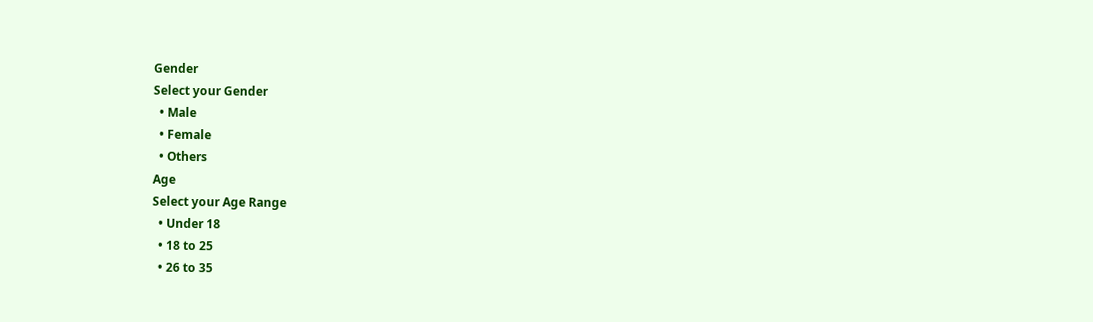Gender
Select your Gender
  • Male
  • Female
  • Others
Age
Select your Age Range
  • Under 18
  • 18 to 25
  • 26 to 35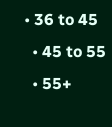• 36 to 45
  • 45 to 55
  • 55+